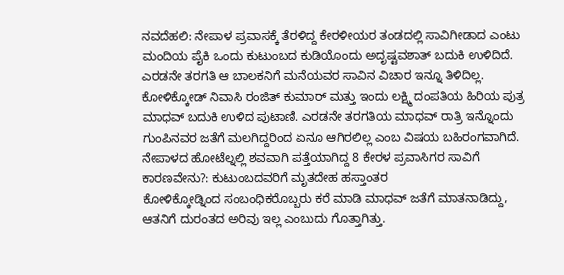ನವದೆಹಲಿ: ನೇಪಾಳ ಪ್ರವಾಸಕ್ಕೆ ತೆರಳಿದ್ದ ಕೇರಳೀಯರ ತಂಡದಲ್ಲಿ ಸಾವಿಗೀಡಾದ ಎಂಟು ಮಂದಿಯ ಪೈಕಿ ಒಂದು ಕುಟುಂಬದ ಕುಡಿಯೊಂದು ಅದೃಷ್ಟವಶಾತ್ ಬದುಕಿ ಉಳಿದಿದೆ. ಎರಡನೇ ತರಗತಿ ಆ ಬಾಲಕನಿಗೆ ಮನೆಯವರ ಸಾವಿನ ವಿಚಾರ ಇನ್ನೂ ತಿಳಿದಿಲ್ಲ.
ಕೋಳಿಕ್ಕೋಡ್ ನಿವಾಸಿ ರಂಜಿತ್ ಕುಮಾರ್ ಮತ್ತು ಇಂದು ಲಕ್ಷ್ಮಿ ದಂಪತಿಯ ಹಿರಿಯ ಪುತ್ರ ಮಾಧವ್ ಬದುಕಿ ಉಳಿದ ಪುಟಾಣಿ. ಎರಡನೇ ತರಗತಿಯ ಮಾಧವ್ ರಾತ್ರಿ ಇನ್ನೊಂದು ಗುಂಪಿನವರ ಜತೆಗೆ ಮಲಗಿದ್ದರಿಂದ ಏನೂ ಆಗಿರಲಿಲ್ಲ ಎಂಬ ವಿಷಯ ಬಹಿರಂಗವಾಗಿದೆ.
ನೇಪಾಳದ ಹೋಟೆಲ್ನಲ್ಲಿ ಶವವಾಗಿ ಪತ್ತೆಯಾಗಿದ್ದ 8 ಕೇರಳ ಪ್ರವಾಸಿಗರ ಸಾವಿಗೆ ಕಾರಣವೇನು?: ಕುಟುಂಬದವರಿಗೆ ಮೃತದೇಹ ಹಸ್ತಾಂತರ
ಕೋಳಿಕ್ಕೋಡ್ನಿಂದ ಸಂಬಂಧಿಕರೊಬ್ಬರು ಕರೆ ಮಾಡಿ ಮಾಧವ್ ಜತೆಗೆ ಮಾತನಾಡಿದ್ದು, ಆತನಿಗೆ ದುರಂತದ ಅರಿವು ಇಲ್ಲ ಎಂಬುದು ಗೊತ್ತಾಗಿತ್ತು.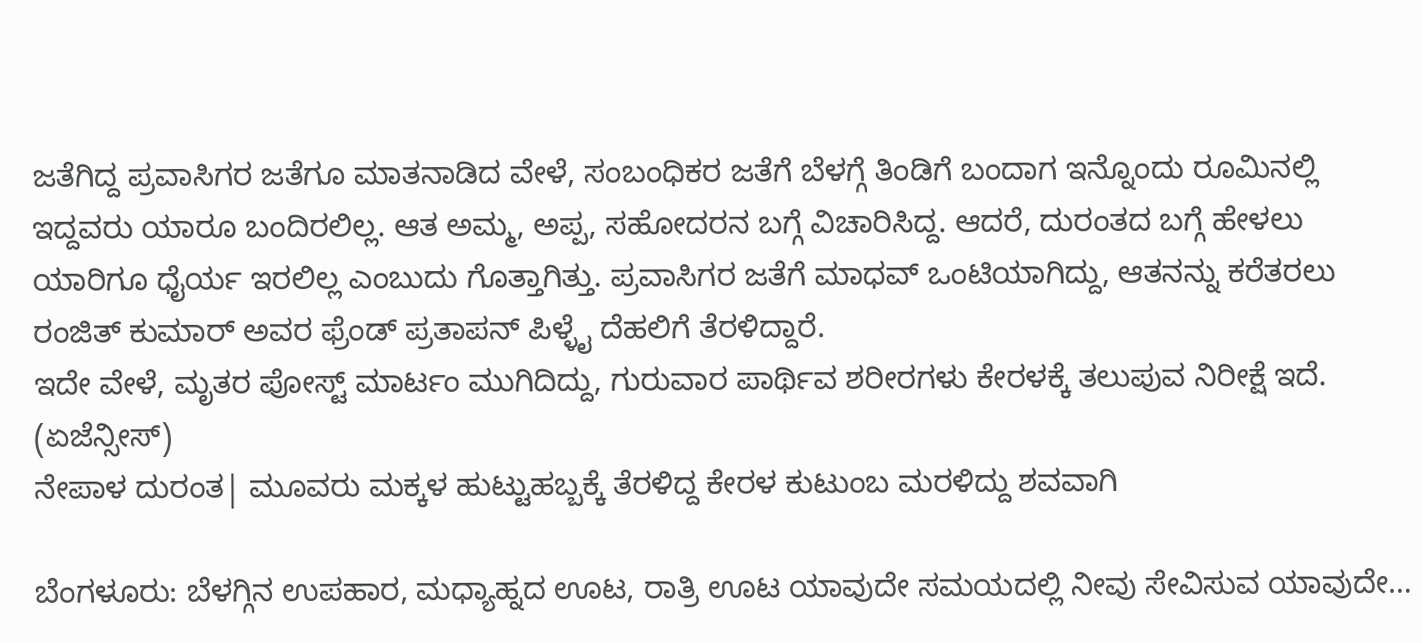ಜತೆಗಿದ್ದ ಪ್ರವಾಸಿಗರ ಜತೆಗೂ ಮಾತನಾಡಿದ ವೇಳೆ, ಸಂಬಂಧಿಕರ ಜತೆಗೆ ಬೆಳಗ್ಗೆ ತಿಂಡಿಗೆ ಬಂದಾಗ ಇನ್ನೊಂದು ರೂಮಿನಲ್ಲಿ ಇದ್ದವರು ಯಾರೂ ಬಂದಿರಲಿಲ್ಲ. ಆತ ಅಮ್ಮ, ಅಪ್ಪ, ಸಹೋದರನ ಬಗ್ಗೆ ವಿಚಾರಿಸಿದ್ದ. ಆದರೆ, ದುರಂತದ ಬಗ್ಗೆ ಹೇಳಲು ಯಾರಿಗೂ ಧೈರ್ಯ ಇರಲಿಲ್ಲ ಎಂಬುದು ಗೊತ್ತಾಗಿತ್ತು. ಪ್ರವಾಸಿಗರ ಜತೆಗೆ ಮಾಧವ್ ಒಂಟಿಯಾಗಿದ್ದು, ಆತನನ್ನು ಕರೆತರಲು ರಂಜಿತ್ ಕುಮಾರ್ ಅವರ ಫ್ರೆಂಡ್ ಪ್ರತಾಪನ್ ಪಿಳ್ಳೈ ದೆಹಲಿಗೆ ತೆರಳಿದ್ದಾರೆ.
ಇದೇ ವೇಳೆ, ಮೃತರ ಪೋಸ್ಟ್ ಮಾರ್ಟಂ ಮುಗಿದಿದ್ದು, ಗುರುವಾರ ಪಾರ್ಥಿವ ಶರೀರಗಳು ಕೇರಳಕ್ಕೆ ತಲುಪುವ ನಿರೀಕ್ಷೆ ಇದೆ. (ಏಜೆನ್ಸೀಸ್)
ನೇಪಾಳ ದುರಂತ| ಮೂವರು ಮಕ್ಕಳ ಹುಟ್ಟುಹಬ್ಬಕ್ಕೆ ತೆರಳಿದ್ದ ಕೇರಳ ಕುಟುಂಬ ಮರಳಿದ್ದು ಶವವಾಗಿ

ಬೆಂಗಳೂರು: ಬೆಳಗ್ಗಿನ ಉಪಹಾರ, ಮಧ್ಯಾಹ್ನದ ಊಟ, ರಾತ್ರಿ ಊಟ ಯಾವುದೇ ಸಮಯದಲ್ಲಿ ನೀವು ಸೇವಿಸುವ ಯಾವುದೇ…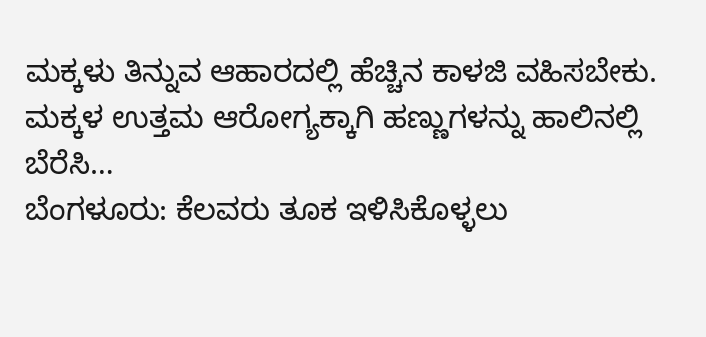ಮಕ್ಕಳು ತಿನ್ನುವ ಆಹಾರದಲ್ಲಿ ಹೆಚ್ಚಿನ ಕಾಳಜಿ ವಹಿಸಬೇಕು. ಮಕ್ಕಳ ಉತ್ತಮ ಆರೋಗ್ಯಕ್ಕಾಗಿ ಹಣ್ಣುಗಳನ್ನು ಹಾಲಿನಲ್ಲಿ ಬೆರೆಸಿ…
ಬೆಂಗಳೂರು: ಕೆಲವರು ತೂಕ ಇಳಿಸಿಕೊಳ್ಳಲು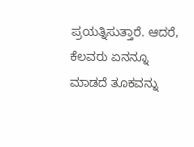ಪ್ರಯತ್ನಿಸುತ್ತಾರೆ. ಆದರೆ, ಕೆಲವರು ಏನನ್ನೂ ಮಾಡದೆ ತೂಕವನ್ನು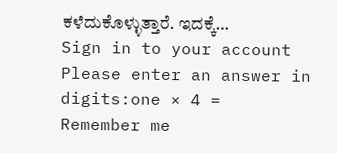ಕಳೆದುಕೊಳ್ಳುತ್ತಾರೆ. ಇದಕ್ಕೆ…
Sign in to your account
Please enter an answer in digits:one × 4 =
Remember me